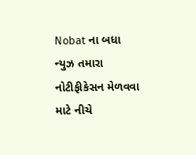Nobat ના બધા ન્યુઝ તમારા નોટીફીકેસન મેળવવા માટે નીચે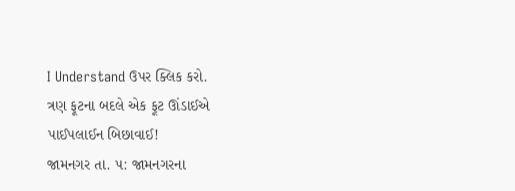I Understand ઉપર ક્લિક કરો.
ત્રણ ફૂટના બદલે એક ફૂટ ઊંડાઈએ પાઈપલાઈન બિછાવાઈ!
જામનગર તા. ૫: જામનગરના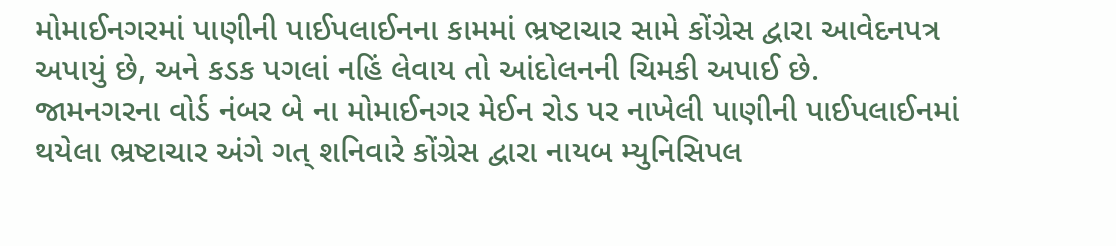મોમાઈનગરમાં પાણીની પાઈપલાઈનના કામમાં ભ્રષ્ટાચાર સામે કોંગ્રેસ દ્વારા આવેદનપત્ર અપાયું છે, અને કડક પગલાં નહિં લેવાય તો આંદોલનની ચિમકી અપાઈ છે.
જામનગરના વોર્ડ નંબર બે ના મોમાઈનગર મેઈન રોડ પર નાખેલી પાણીની પાઈપલાઈનમાં થયેલા ભ્રષ્ટાચાર અંગે ગત્ શનિવારે કોંગ્રેસ દ્વારા નાયબ મ્યુનિસિપલ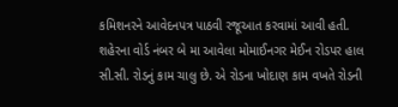કમિશનરને આવેદનપત્ર પાઠવી રજૂઆત કરવામાં આવી હતી.
શહેરના વોર્ડ નંબર બે મા આવેલા મોમાઈનગર મેઈન રોડપર હાલ સી.સી. રોડનું કામ ચાલુ છે. એ રોડના ખોદાણ કામ વખતે રોડની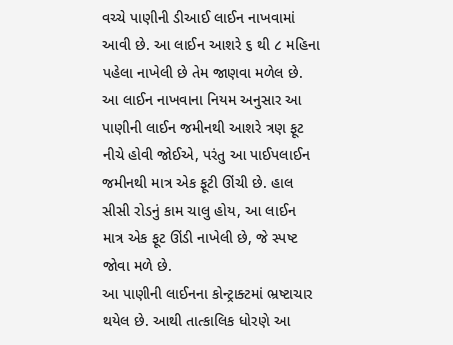વચ્ચે પાણીની ડીઆઈ લાઈન નાખવામાં આવી છે. આ લાઈન આશરે ૬ થી ૮ મહિના પહેલા નાખેલી છે તેમ જાણવા મળેલ છે.
આ લાઈન નાખવાના નિયમ અનુસાર આ પાણીની લાઈન જમીનથી આશરે ત્રણ ફૂટ નીચે હોવી જોઈએ, પરંતુ આ પાઈપલાઈન જમીનથી માત્ર એક ફૂટી ઊંચી છે. હાલ સીસી રોડનું કામ ચાલુ હોય, આ લાઈન માત્ર એક ફૂટ ઊંડી નાખેલી છે, જે સ્પષ્ટ જોવા મળે છે.
આ પાણીની લાઈનના કોન્ટ્રાક્ટમાં ભ્રષ્ટાચાર થયેલ છે. આથી તાત્કાલિક ધોરણે આ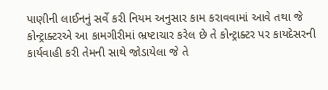પાણીની લાઈનનું સર્વે કરી નિયમ અનુસાર કામ કરાવવામાં આવે તથા જે કોન્ટ્રાક્ટરએ આ કામગીરીમાં ભ્રષ્ટાચાર કરેલ છે તે કોન્ટ્રાક્ટર પર કાયદેસરની કાર્યવાહી કરી તેમની સાથે જોડાયેલા જે તે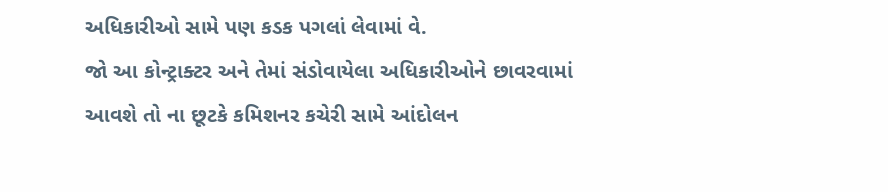અધિકારીઓ સામે પણ કડક પગલાં લેવામાં વે.
જો આ કોન્ટ્રાક્ટર અને તેમાં સંડોવાયેલા અધિકારીઓને છાવરવામાં આવશે તો ના છૂટકે કમિશનર કચેરી સામે આંદોલન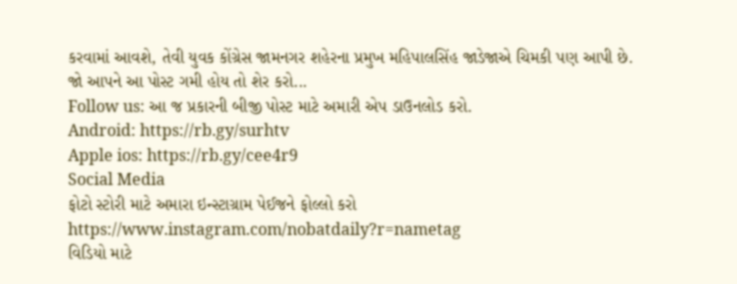કરવામાં આવશે, તેવી યુવક કોંગ્રેસ જામનગર શહેરના પ્રમુખ મહિપાલસિંહ જાડેજાએ ચિમકી પણ આપી છે.
જો આપને આ પોસ્ટ ગમી હોય તો શેર કરો...
Follow us: આ જ પ્રકારની બીજી પોસ્ટ માટે અમારી એપ ડાઉનલોડ કરો.
Android: https://rb.gy/surhtv
Apple ios: https://rb.gy/cee4r9
Social Media
ફોટો સ્ટોરી માટે અમારા ઇન્સ્ટાગ્રામ પેઈજને ફોલ્લો કરો
https://www.instagram.com/nobatdaily?r=nametag
વિડિયો માટે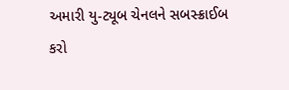અમારી યુ-ટ્યૂબ ચેનલને સબસ્ક્રાઈબ કરો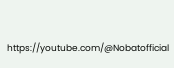https://youtube.com/@Nobatofficial